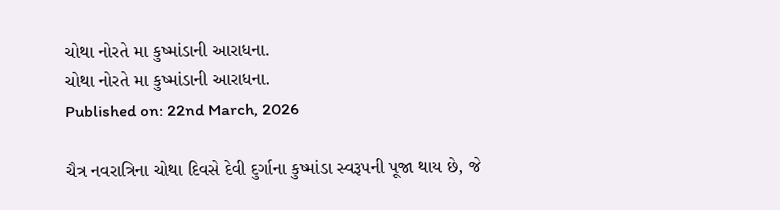ચોથા નોરતે મા કુષ્માંડાની આરાધના.
ચોથા નોરતે મા કુષ્માંડાની આરાધના.
Published on: 22nd March, 2026

ચૈત્ર નવરાત્રિના ચોથા દિવસે દેવી દુર્ગાના કુષ્માંડા સ્વરૂપની પૂજા થાય છે, જે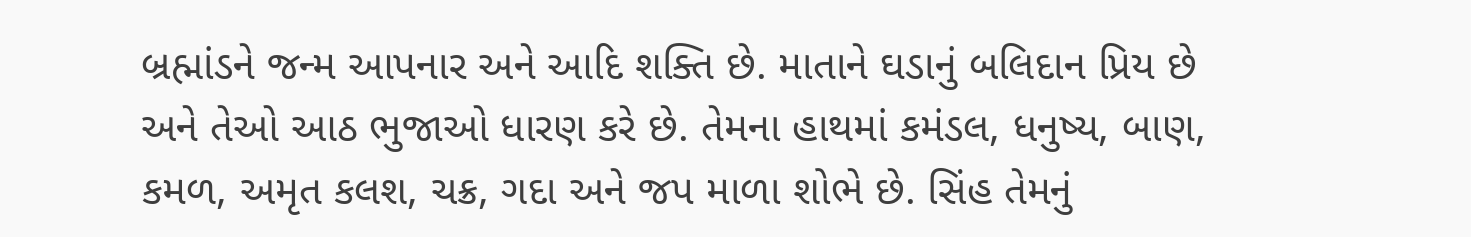બ્રહ્માંડને જન્મ આપનાર અને આદિ શક્તિ છે. માતાને ઘડાનું બલિદાન પ્રિય છે અને તેઓ આઠ ભુજાઓ ધારણ કરે છે. તેમના હાથમાં કમંડલ, ધનુષ્ય, બાણ, કમળ, અમૃત કલશ, ચક્ર, ગદા અને જપ માળા શોભે છે. સિંહ તેમનું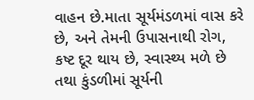વાહન છે.માતા સૂર્યમંડળમાં વાસ કરે છે, અને તેમની ઉપાસનાથી રોગ, કષ્ટ દૂર થાય છે, સ્વાસ્થ્ય મળે છે તથા કુંડળીમાં સૂર્યની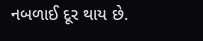નબળાઈ દૂર થાય છે.